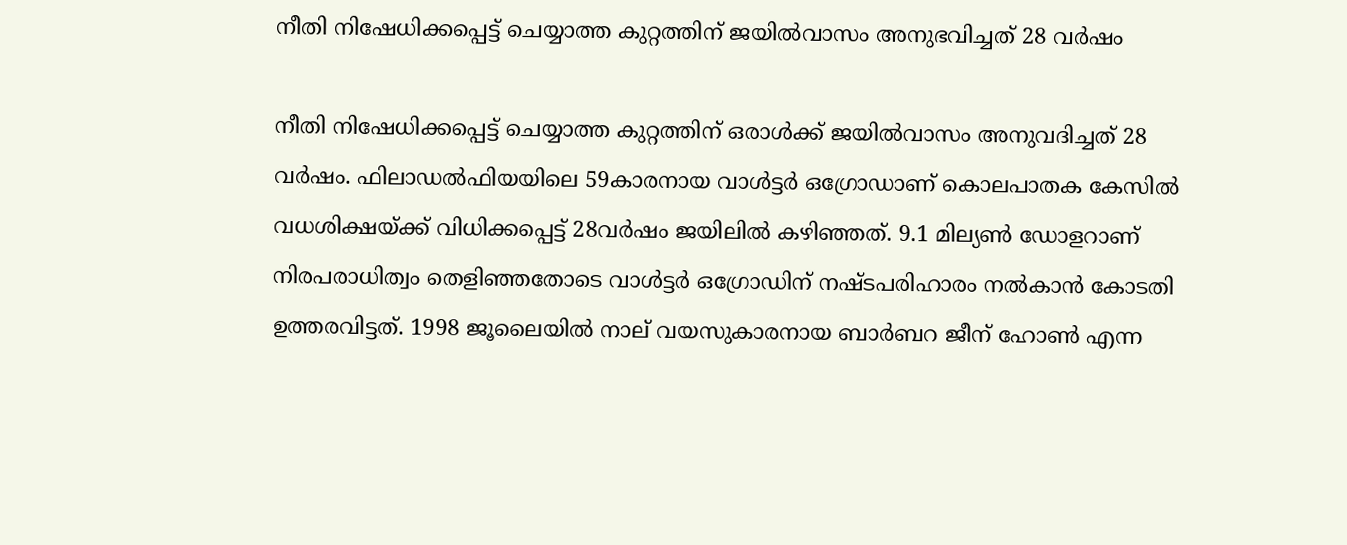നീതി നിഷേധിക്കപ്പെട്ട് ചെയ്യാത്ത കുറ്റത്തിന് ജയില്‍വാസം അനുഭവിച്ചത് 28 വര്‍ഷം

നീതി നിഷേധിക്കപ്പെട്ട് ചെയ്യാത്ത കുറ്റത്തിന് ഒരാള്‍ക്ക് ജയില്‍വാസം അനുവദിച്ചത് 28 വര്‍ഷം. ഫിലാഡല്‍ഫിയയിലെ 59കാരനായ വാള്‍ട്ടര്‍ ഒഗ്രോഡാണ് കൊലപാതക കേസില്‍ വധശിക്ഷയ്ക്ക് വിധിക്കപ്പെട്ട് 28വര്‍ഷം ജയിലില്‍ കഴിഞ്ഞത്. 9.1 മില്യണ്‍ ഡോളറാണ് നിരപരാധിത്വം തെളിഞ്ഞതോടെ വാള്‍ട്ടര്‍ ഒഗ്രോഡിന് നഷ്ടപരിഹാരം നല്‍കാന്‍ കോടതി ഉത്തരവിട്ടത്. 1998 ജൂലൈയില്‍ നാല് വയസുകാരനായ ബാര്‍ബറ ജീന് ഹോണ്‍ എന്ന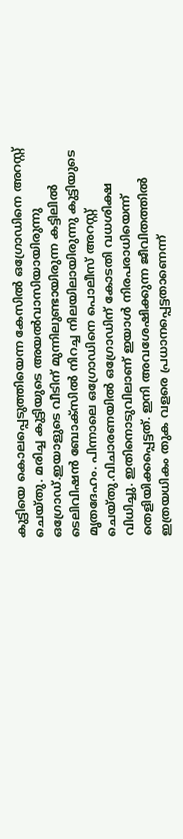കുട്ടിയെ കൊലപ്പെടുത്തിയെന്ന കേസില്‍ ഒഗ്രോഡിനെ അറസ്റ്റ് ചെയ്തു. മരിച്ച കുട്ടിയുടെ അയല്‍വാസിയായിരുന്നു ഒഗ്രോഡ്.ഇയാളുടെ വീടിന് മുന്നിലുണ്ടായിരുന്ന കട്ടിലില്‍ ടെലിവിഷന്‍ ബോക്‌സില്‍ നിറച്ച നിലയിലായിരുന്നു കുട്ടിയുടെ മൃതദേഹം. പിന്നാലെ ഒഗ്രോഡിനെ പൊലീസ് അറസ്റ്റ് ചെയ്തു.വിചാരണയില്‍ ഒഗ്രോഡിന് കോടതി വധശിക്ഷ വിധിച്ചു. ഇതിനൊടുവിലാണ് ഇയാള്‍ നിരപരാധിയെന്ന് തെളിയിക്കപ്പെട്ടത്. ഇനി അവശേഷിക്കുന്ന ജീവിതത്തില്‍ ഇത്രയധികം തുക വളരെ പ്രധാനപ്പെട്ടതാണെന്ന്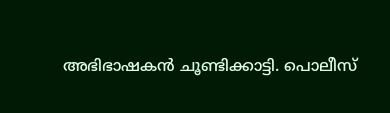അഭിഭാഷകന്‍ ചൂണ്ടിക്കാട്ടി. പൊലീസ്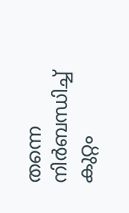തന്നെ നിര്‍ബന്ധിച്ച് കുറ്റം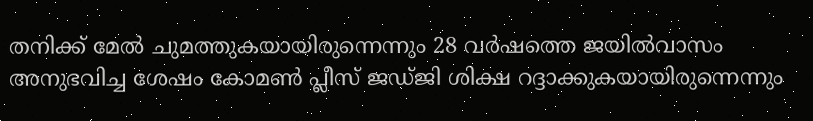തനിക്ക് മേല്‍ ചുമത്തുകയായിരുന്നെന്നും 28 വര്‍ഷത്തെ ജയില്‍വാസം അനുഭവിച്ച ശേഷം കോമണ്‍ പ്ലീസ് ജഡ്ജി ശിക്ഷ റദ്ദാക്കുകയായിരുന്നെന്നും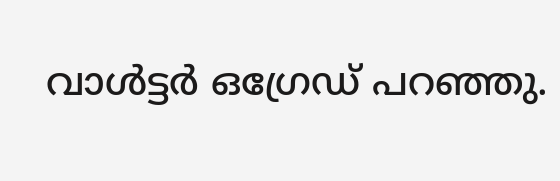വാള്‍ട്ടര്‍ ഒഗ്രേഡ് പറഞ്ഞു.